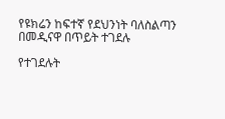የዩክሬን ከፍተኛ የደህንነት ባለስልጣን በመዲናዋ በጥይት ተገደሉ

የተገደሉት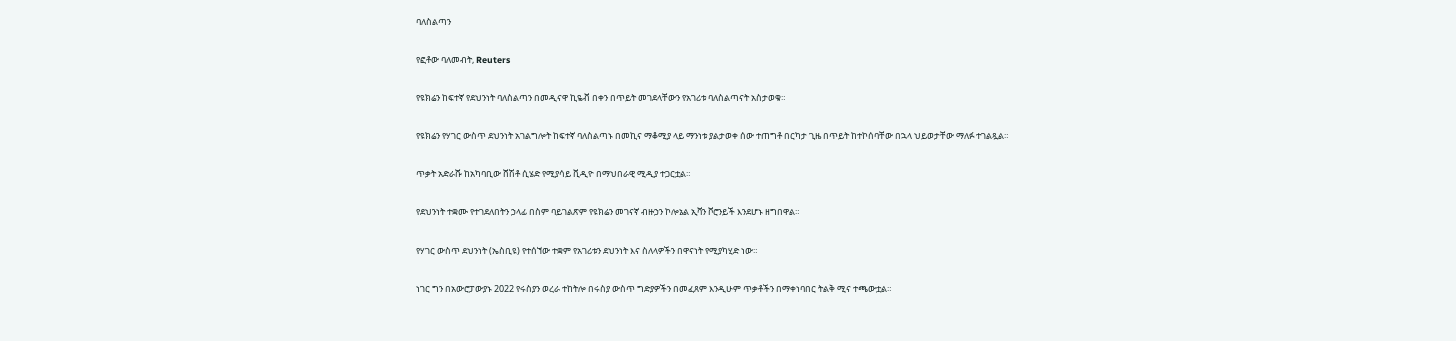ባለስልጣን

የፎቶው ባለመብት, Reuters

የዩክሬን ከፍተኛ የደህንነት ባለስልጣን በመዲናዋ ኪዬቭ በቀን በጥይት መገደላቸውን የአገሪቱ ባለስልጣናት አስታወቁ።

የዩክሬን የሃገር ውስጥ ደህንነት አገልግሎት ከፍተኛ ባለስልጣኑ በመኪና ማቆሚያ ላይ ማንነቱ ያልታወቀ ሰው ተጠግቶ በርካታ ጊዜ በጥይት ከተኮሰባቸው በኋላ ህይወታቸው ማለፉ ተገልጿል።

ጥቃት አድራሹ ከአካባቢው ሸሽቶ ሲሄድ የሚያሳይ ቪዲዮ በማህበራዊ ሚዲያ ተጋርቷል።

የደህንነት ተቋሙ የተገደለበትን ኃላፊ በስም ባይገልጽም የዩክሬን መገናኛ ብዙኃን ኮሎኔል ኢቫን ቮሮንይች እንደሆኑ ዘግበዋል።

የሃገር ውስጥ ደህንነት (ኤስቢዩ) የተሰኘው ተቋም የአገሪቱን ደህንነት እና ስለላዎችን በዋናነት የሚያካሂድ ነው።

ነገር ግን በአውሮፓውያኑ 2022 የሩስያን ወረራ ተከትሎ በሩስያ ውስጥ ግድያዎችን በመፈጸም እንዲሁም ጥቃቶችን በማቀነባበር ትልቅ ሚና ተጫውቷል።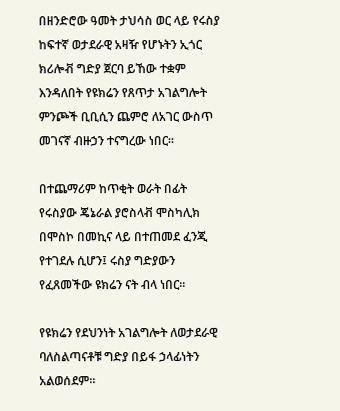በዘንድሮው ዓመት ታህሳስ ወር ላይ የሩስያ ከፍተኛ ወታደራዊ አዛዥ የሆኑትን ኢጎር ክሪሎቭ ግድያ ጀርባ ይኸው ተቋም እንዳለበት የዩክሬን የጸጥታ አገልግሎት ምንጮች ቢቢሲን ጨምሮ ለአገር ውስጥ መገናኛ ብዙኃን ተናግረው ነበር።

በተጨማሪም ከጥቂት ወራት በፊት የሩስያው ጄኔራል ያሮስላቭ ሞስካሊክ በሞስኮ በመኪና ላይ በተጠመደ ፈንጂ የተገደሉ ሲሆን፤ ሩስያ ግድያውን የፈጸመችው ዩክሬን ናት ብላ ነበር።

የዩክሬን የደህንነት አገልግሎት ለወታደራዊ ባለስልጣናቶቹ ግድያ በይፋ ኃላፊነትን አልወሰደም።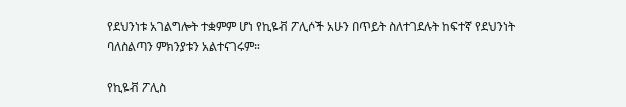የደህንነቱ አገልግሎት ተቋምም ሆነ የኪዬቭ ፖሊሶች አሁን በጥይት ስለተገደሉት ከፍተኛ የደህንነት ባለስልጣን ምክንያቱን አልተናገሩም።

የኪዬቭ ፖሊስ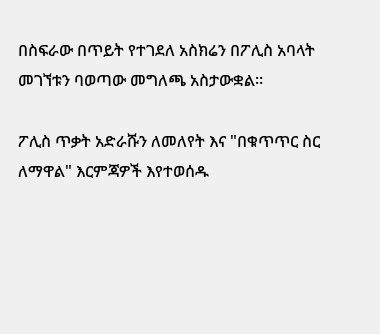በስፍራው በጥይት የተገደለ አስክሬን በፖሊስ አባላት መገኘቱን ባወጣው መግለጫ አስታውቋል።

ፖሊስ ጥቃት አድራሹን ለመለየት እና "በቁጥጥር ስር ለማዋል" እርምጃዎች እየተወሰዱ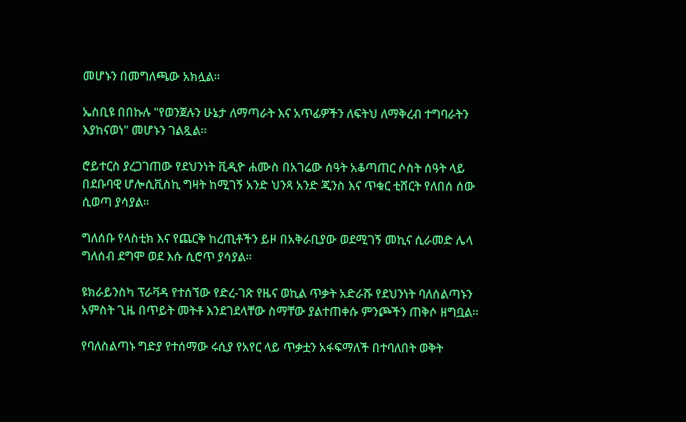መሆኑን በመግለጫው አክሏል።

ኤስቢዩ በበኩሉ "የወንጀሉን ሁኔታ ለማጣራት እና አጥፊዎችን ለፍትህ ለማቅረብ ተግባራትን እያከናወነ" መሆኑን ገልጿል።

ሮይተርስ ያረጋገጠው የደህንነት ቪዲዮ ሐሙስ በአገሬው ሰዓት አቆጣጠር ሶስት ሰዓት ላይ በደቡባዊ ሆሎሲቪስኪ ግዛት ከሚገኝ አንድ ህንጻ አንድ ጂንስ እና ጥቁር ቲሸርት የለበሰ ሰው ሲወጣ ያሳያል።

ግለሰቡ የላስቲክ እና የጨርቅ ከረጢቶችን ይዞ በአቅራቢያው ወደሚገኝ መኪና ሲራመድ ሌላ ግለሰብ ደግሞ ወደ እሱ ሲሮጥ ያሳያል።

ዩክራይንስካ ፕራቫዳ የተሰኘው የድረ-ገጽ የዜና ወኪል ጥቃት አድራሹ የደህንነት ባለሰልጣኑን አምስት ጊዜ በጥይት መትቶ እንደገደላቸው ስማቸው ያልተጠቀሱ ምንጮችን ጠቅሶ ዘግቧል።

የባለስልጣኑ ግድያ የተሰማው ሩሲያ የአየር ላይ ጥቃቷን አፋፍማለች በተባለበት ወቅት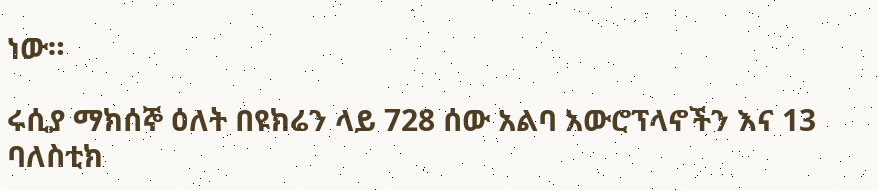ነው።

ሩሲያ ማክሰኞ ዕለት በዩክሬን ላይ 728 ሰው አልባ አውሮፕላኖችን እና 13 ባለስቲክ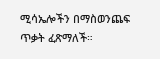ሚሳኤሎችን በማስወንጨፍ ጥቃት ፈጽማለች።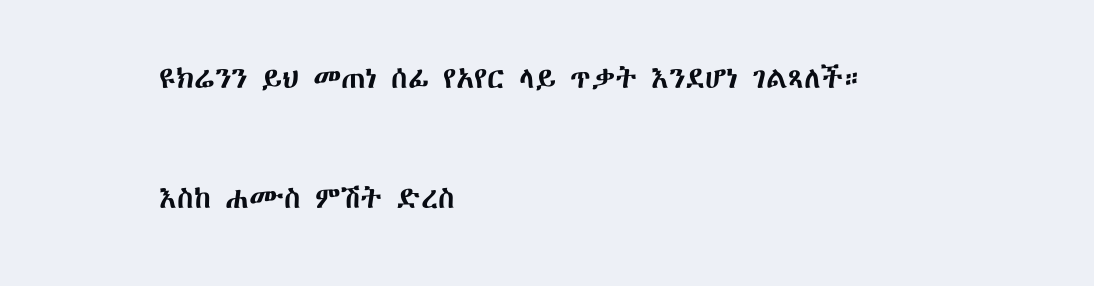ዩክሬንን ይህ መጠነ ሰፊ የአየር ላይ ጥቃት እንደሆነ ገልጻለች።

እስከ ሐሙስ ምሽት ድረስ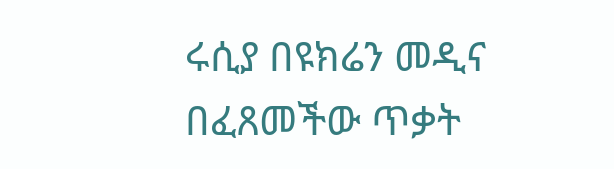ሩሲያ በዩክሬን መዲና በፈጸመችው ጥቃት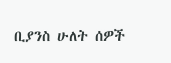ቢያንስ ሁለት ሰዎች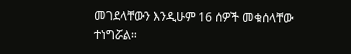መገደላቸውን እንዲሁም 16 ሰዎች መቁሰላቸው ተነግሯል።